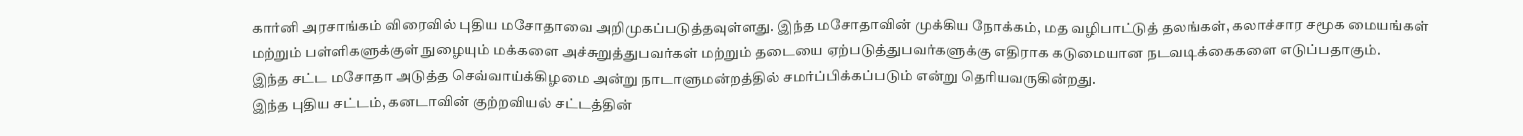கார்னி அரசாங்கம் விரைவில் புதிய மசோதாவை அறிமுகப்படுத்தவுள்ளது. இந்த மசோதாவின் முக்கிய நோக்கம், மத வழிபாட்டுத் தலங்கள், கலாச்சார சமூக மையங்கள் மற்றும் பள்ளிகளுக்குள் நுழையும் மக்களை அச்சுறுத்துபவர்கள் மற்றும் தடையை ஏற்படுத்துபவர்களுக்கு எதிராக கடுமையான நடவடிக்கைகளை எடுப்பதாகும்.
இந்த சட்ட மசோதா அடுத்த செவ்வாய்க்கிழமை அன்று நாடாளுமன்றத்தில் சமர்ப்பிக்கப்படும் என்று தெரியவருகின்றது.
இந்த புதிய சட்டம், கனடாவின் குற்றவியல் சட்டத்தின்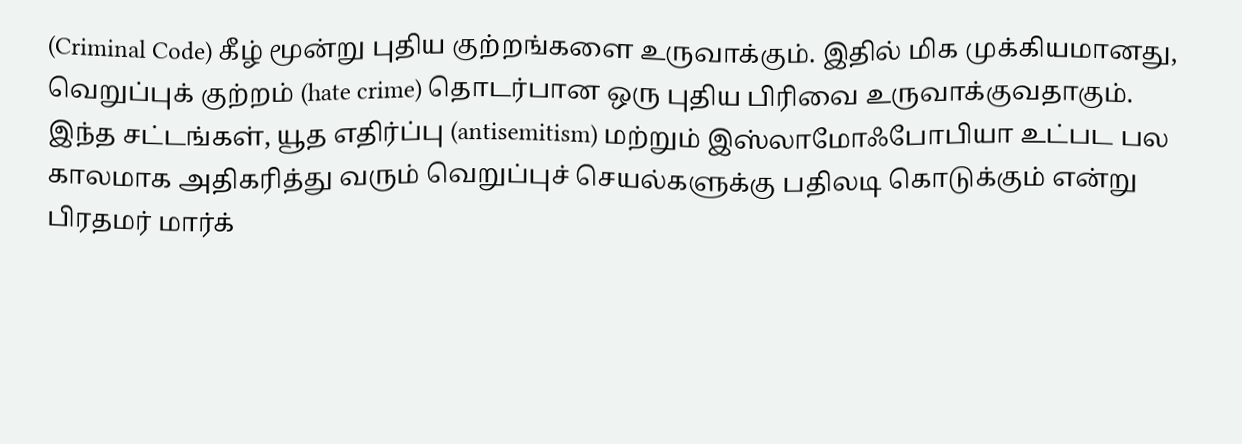(Criminal Code) கீழ் மூன்று புதிய குற்றங்களை உருவாக்கும். இதில் மிக முக்கியமானது, வெறுப்புக் குற்றம் (hate crime) தொடர்பான ஒரு புதிய பிரிவை உருவாக்குவதாகும்.
இந்த சட்டங்கள், யூத எதிர்ப்பு (antisemitism) மற்றும் இஸ்லாமோஃபோபியா உட்பட பல காலமாக அதிகரித்து வரும் வெறுப்புச் செயல்களுக்கு பதிலடி கொடுக்கும் என்று பிரதமர் மார்க்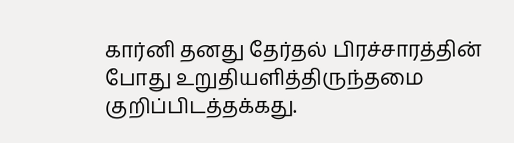கார்னி தனது தேர்தல் பிரச்சாரத்தின் போது உறுதியளித்திருந்தமை குறிப்பிடத்தக்கது.